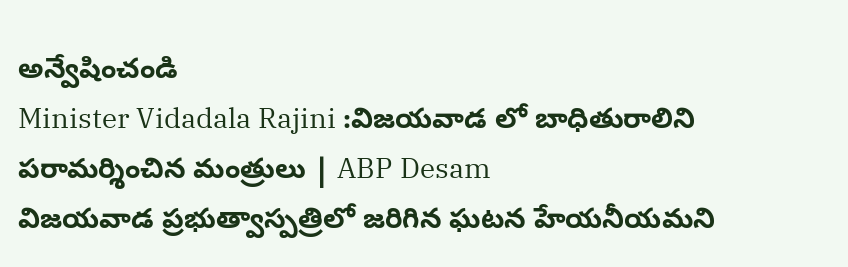అన్వేషించండి
Minister Vidadala Rajini :విజయవాడ లో బాధితురాలిని పరామర్శించిన మంత్రులు | ABP Desam
విజయవాడ ప్రభుత్వాస్పత్రిలో జరిగిన ఘటన హేయనీయమని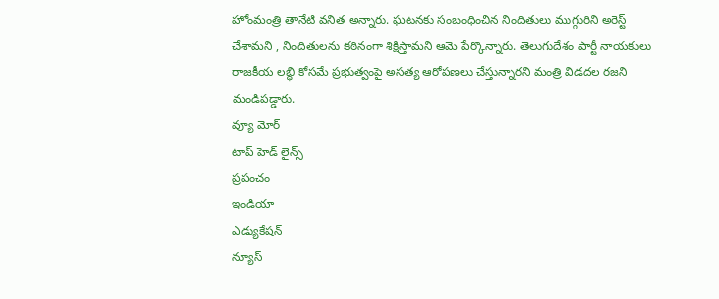హోంమంత్రి తానేటి వనిత అన్నారు. ఘటనకు సంబంధించిన నిందితులు ముగ్గురిని అరెస్ట్ చేశామని , నిందితులను కఠినంగా శిక్షిస్తామని ఆమె పేర్కొన్నారు. తెలుగుదేశం పార్టీ నాయకులు రాజకీయ లబ్ధి కోసమే ప్రభుత్వంపై అసత్య ఆరోపణలు చేస్తున్నారని మంత్రి విడదల రజని మండిపడ్డారు.
వ్యూ మోర్
టాప్ హెడ్ లైన్స్
ప్రపంచం
ఇండియా
ఎడ్యుకేషన్
న్యూస్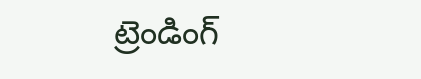ట్రెండింగ్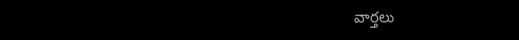వార్తలు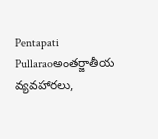Pentapati Pullaraoఅంతర్జాతీయ వ్యవహారలు,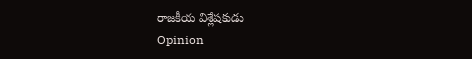రాజకీయ విశ్లేషకుడు
Opinion